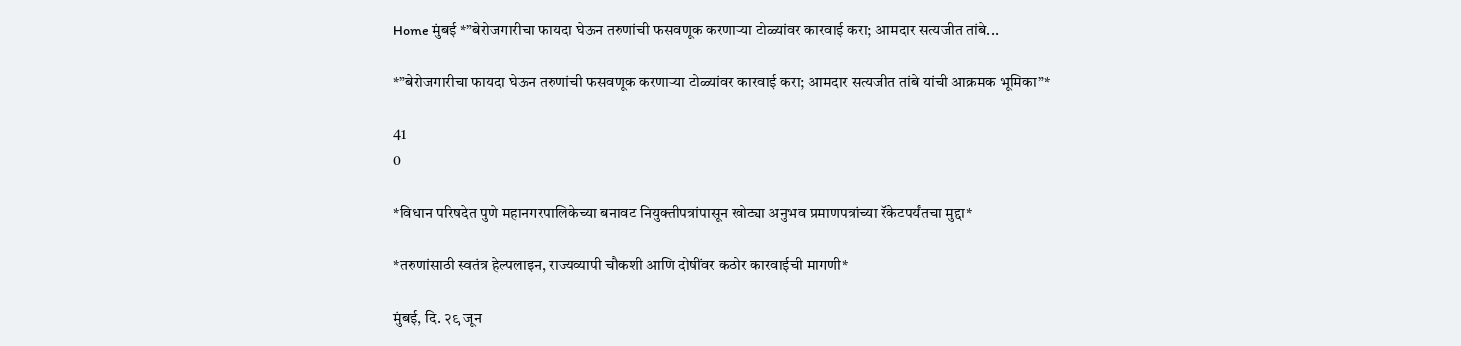Home मुंबई *”बेरोजगारीचा फायदा घेऊन तरुणांची फसवणूक करणाऱ्या टोळ्यांवर कारवाई करा; आमदार सत्यजीत तांबे...

*”बेरोजगारीचा फायदा घेऊन तरुणांची फसवणूक करणाऱ्या टोळ्यांवर कारवाई करा; आमदार सत्यजीत तांबे यांची आक्रमक भूमिका”*

41
0

*विधान परिषदेत पुणे महानगरपालिकेच्या बनावट नियुक्तीपत्रांपासून खोट्या अनुभव प्रमाणपत्रांच्या रॅकेटपर्यंतचा मुद्दा*

*तरुणांसाठी स्वतंत्र हेल्पलाइन, राज्यव्यापी चौकशी आणि दोषींवर कठोर कारवाईची मागणी*

मुंबई, दि. २९ जून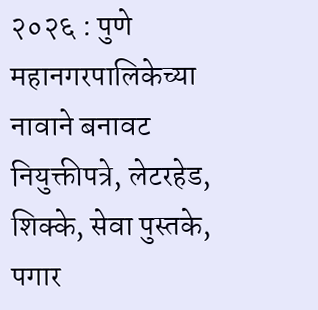२०२६ : पुणे महानगरपालिकेच्या नावाने बनावट नियुक्तीपत्रे, लेटरहेड, शिक्के, सेवा पुस्तके, पगार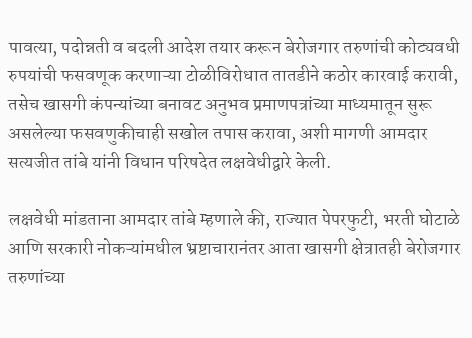पावत्या, पदोन्नती व बदली आदेश तयार करून बेरोजगार तरुणांची कोट्यवधी रुपयांची फसवणूक करणाऱ्या टोळीविरोधात तातडीने कठोर कारवाई करावी, तसेच खासगी कंपन्यांच्या बनावट अनुभव प्रमाणपत्रांच्या माध्यमातून सुरू असलेल्या फसवणुकीचाही सखोल तपास करावा, अशी मागणी आमदार सत्यजीत तांबे यांनी विधान परिषदेत लक्षवेधीद्वारे केली.

लक्षवेधी मांडताना आमदार तांबे म्हणाले की, राज्यात पेपरफुटी, भरती घोटाळे आणि सरकारी नोकऱ्यांमधील भ्रष्टाचारानंतर आता खासगी क्षेत्रातही बेरोजगार तरुणांच्या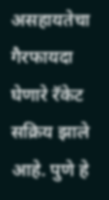असहायतेचा गैरफायदा घेणारे रॅकेट सक्रिय झाले आहे. पुणे हे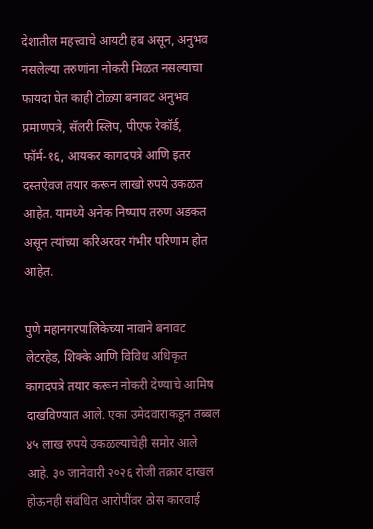देशातील महत्त्वाचे आयटी हब असून, अनुभव नसलेल्या तरुणांना नोकरी मिळत नसल्याचा फायदा घेत काही टोळ्या बनावट अनुभव प्रमाणपत्रे, सॅलरी स्लिप, पीएफ रेकॉर्ड, फॉर्म-१६, आयकर कागदपत्रे आणि इतर दस्तऐवज तयार करून लाखो रुपये उकळत आहेत. यामध्ये अनेक निष्पाप तरुण अडकत असून त्यांच्या करिअरवर गंभीर परिणाम होत आहेत.

पुणे महानगरपालिकेच्या नावाने बनावट लेटरहेड, शिक्के आणि विविध अधिकृत कागदपत्रे तयार करून नोकरी देण्याचे आमिष दाखविण्यात आले. एका उमेदवाराकडून तब्बल ४५ लाख रुपये उकळल्याचेही समोर आले आहे. ३० जानेवारी २०२६ रोजी तक्रार दाखल होऊनही संबंधित आरोपींवर ठोस कारवाई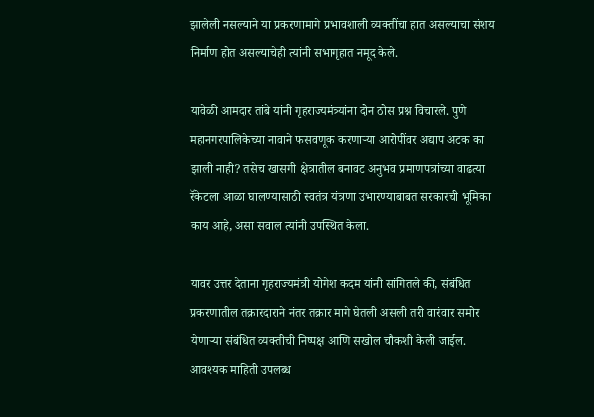झालेली नसल्याने या प्रकरणामागे प्रभावशाली व्यक्तींचा हात असल्याचा संशय निर्माण होत असल्याचेही त्यांनी सभागृहात नमूद केले.

यावेळी आमदार तांबे यांनी गृहराज्यमंत्र्यांना दोन ठोस प्रश्न विचारले. पुणे महानगरपालिकेच्या नावाने फसवणूक करणाऱ्या आरोपींवर अद्याप अटक का झाली नाही? तसेच खासगी क्षेत्रातील बनावट अनुभव प्रमाणपत्रांच्या वाढत्या रॅकेटला आळा घालण्यासाठी स्वतंत्र यंत्रणा उभारण्याबाबत सरकारची भूमिका काय आहे, असा सवाल त्यांनी उपस्थित केला.

यावर उत्तर देताना गृहराज्यमंत्री योगेश कदम यांनी सांगितले की, संबंधित प्रकरणातील तक्रारदाराने नंतर तक्रार मागे घेतली असली तरी वारंवार समोर येणाऱ्या संबंधित व्यक्तीची निष्पक्ष आणि सखोल चौकशी केली जाईल. आवश्यक माहिती उपलब्ध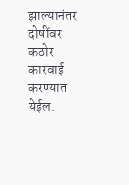झाल्यानंतर दोषींवर कठोर कारवाई करण्यात येईल.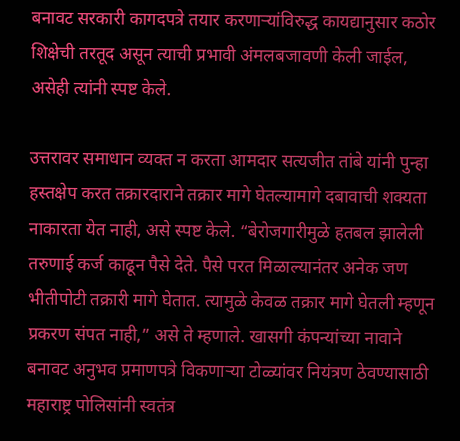बनावट सरकारी कागदपत्रे तयार करणाऱ्यांविरुद्ध कायद्यानुसार कठोर शिक्षेची तरतूद असून त्याची प्रभावी अंमलबजावणी केली जाईल, असेही त्यांनी स्पष्ट केले.

उत्तरावर समाधान व्यक्त न करता आमदार सत्यजीत तांबे यांनी पुन्हा हस्तक्षेप करत तक्रारदाराने तक्रार मागे घेतल्यामागे दबावाची शक्यता नाकारता येत नाही, असे स्पष्ट केले. “बेरोजगारीमुळे हतबल झालेली तरुणाई कर्ज काढून पैसे देते. पैसे परत मिळाल्यानंतर अनेक जण भीतीपोटी तक्रारी मागे घेतात. त्यामुळे केवळ तक्रार मागे घेतली म्हणून प्रकरण संपत नाही,” असे ते म्हणाले. खासगी कंपन्यांच्या नावाने बनावट अनुभव प्रमाणपत्रे विकणाऱ्या टोळ्यांवर नियंत्रण ठेवण्यासाठी महाराष्ट्र पोलिसांनी स्वतंत्र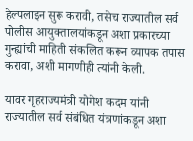हेल्पलाइन सुरू करावी, तसेच राज्यातील सर्व पोलीस आयुक्तालयांकडून अशा प्रकारच्या गुन्ह्यांची माहिती संकलित करून व्यापक तपास करावा, अशी मागणीही त्यांनी केली.

यावर गृहराज्यमंत्री योगेश कदम यांनी राज्यातील सर्व संबंधित यंत्रणांकडून अशा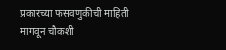प्रकारच्या फसवणुकीची माहिती मागवून चौकशी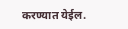करण्यात येईल.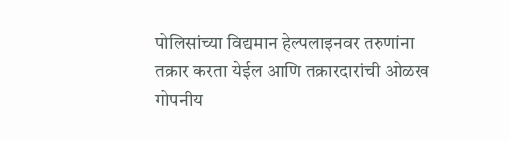पोलिसांच्या विद्यमान हेल्पलाइनवर तरुणांना तक्रार करता येईल आणि तक्रारदारांची ओळख गोपनीय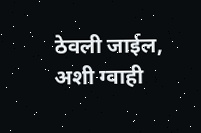ठेवली जाईल, अशी ग्वाही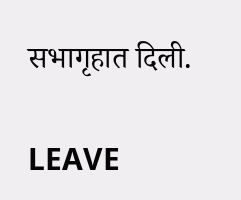सभागृहात दिली.

LEAVE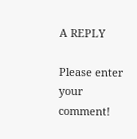A REPLY

Please enter your comment!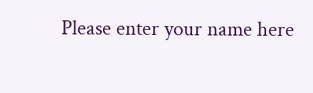Please enter your name here